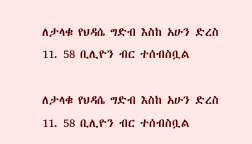ለታላቁ የህዳሴ ግድብ እስከ አሁን ድረስ 11. 58 ቢሊዮን ብር ተሰብስቧል

ለታላቁ የህዳሴ ግድብ እስከ አሁን ድረስ 11. 58 ቢሊዮን ብር ተሰብስቧል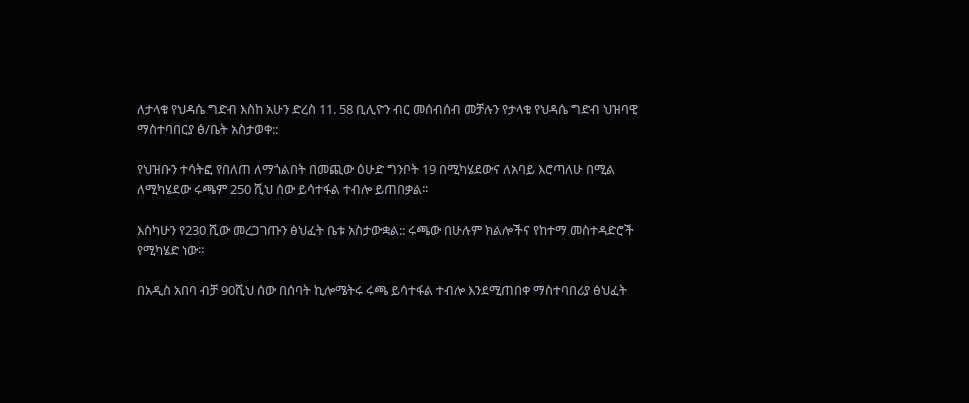ለታላቁ የህዳሴ ግድብ እስከ አሁን ድረስ 11. 58 ቢሊዮን ብር መሰብሰብ መቻሉን የታላቁ የህዳሴ ግድብ ህዝባዊ ማስተባበርያ ፅ/ቤት አስታወቀ::

የህዝቡን ተሳትፎ የበለጠ ለማጎልበት በመጪው ዕሁድ ግንቦት 19 በሚካሄደውና ለአባይ እሮጣለሁ በሚል ለሚካሄደው ሩጫም 250 ሺህ ሰው ይሳተፋል ተብሎ ይጠበቃል፡፡

እስካሁን የ230 ሺው መረጋገጡን ፅህፈት ቤቱ አስታውቋል:: ሩጫው በሁሉም ክልሎችና የከተማ መስተዳድሮች የሚካሄድ ነው፡፡

በአዲስ አበባ ብቻ 90ሺህ ሰው በሰባት ኪሎሜትሩ ሩጫ ይሳተፋል ተብሎ እንደሚጠበቀ ማስተባበሪያ ፅህፈት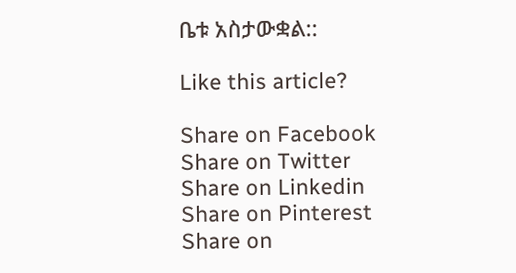ቤቱ አስታውቋል::

Like this article?

Share on Facebook
Share on Twitter
Share on Linkedin
Share on Pinterest
Share on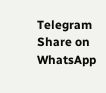Telegram
Share on WhatsApp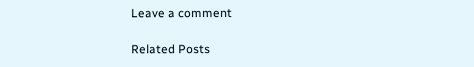Leave a comment

Related Posts